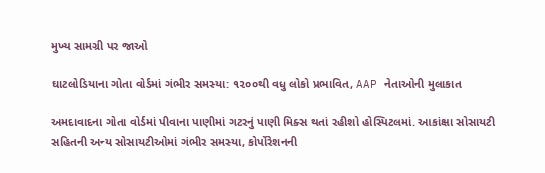મુખ્ય સામગ્રી પર જાઓ

ઘાટલોડિયાના ગોતા વોર્ડમાં ગંભીર સમસ્યા: ૧૨૦૦થી વધુ લોકો પ્રભાવિત, AAP નેતાઓની મુલાકાત

અમદાવાદના ગોતા વોર્ડમાં પીવાના પાણીમાં ગટરનું પાણી મિક્સ થતાં રહીશો હોસ્પિટલમાં. આકાંક્ષા સોસાયટી સહિતની અન્ય સોસાયટીઓમાં ગંભીર સમસ્યા, કોર્પોરેશનની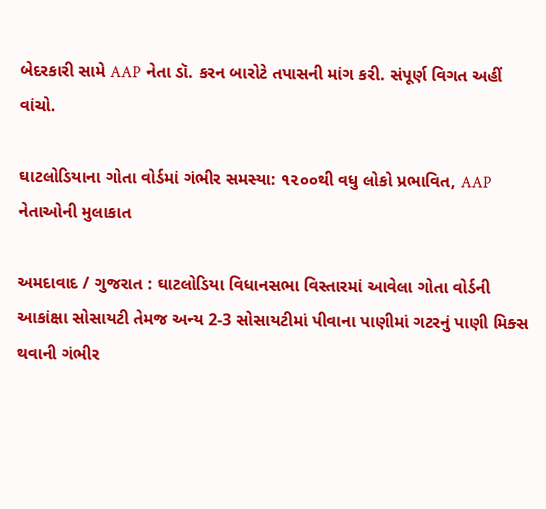બેદરકારી સામે AAP નેતા ડૉ. કરન બારોટે તપાસની માંગ કરી. સંપૂર્ણ વિગત અહીં વાંચો.

ઘાટલોડિયાના ગોતા વોર્ડમાં ગંભીર સમસ્યા: ૧૨૦૦થી વધુ લોકો પ્રભાવિત, AAP નેતાઓની મુલાકાત

અમદાવાદ / ગુજરાત : ઘાટલોડિયા વિધાનસભા વિસ્તારમાં આવેલા ગોતા વોર્ડની આકાંક્ષા સોસાયટી તેમજ અન્ય 2-3 સોસાયટીમાં પીવાના પાણીમાં ગટરનું પાણી મિક્સ થવાની ગંભીર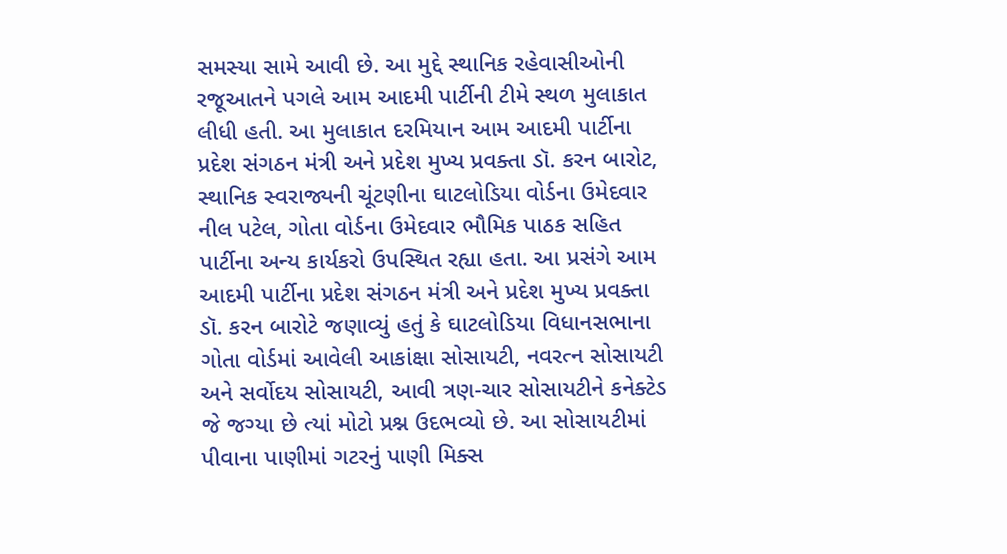સમસ્યા સામે આવી છે. આ મુદ્દે સ્થાનિક રહેવાસીઓની રજૂઆતને પગલે આમ આદમી પાર્ટીની ટીમે સ્થળ મુલાકાત લીધી હતી. આ મુલાકાત દરમિયાન આમ આદમી પાર્ટીના પ્રદેશ સંગઠન મંત્રી અને પ્રદેશ મુખ્ય પ્રવક્તા ડૉ. કરન બારોટ, સ્થાનિક સ્વરાજ્યની ચૂંટણીના ઘાટલોડિયા વોર્ડના ઉમેદવાર નીલ પટેલ, ગોતા વોર્ડના ઉમેદવાર ભૌમિક પાઠક સહિત પાર્ટીના અન્ય કાર્યકરો ઉપસ્થિત રહ્યા હતા. આ પ્રસંગે આમ આદમી પાર્ટીના પ્રદેશ સંગઠન મંત્રી અને પ્રદેશ મુખ્ય પ્રવક્તા ડૉ. કરન બારોટે જણાવ્યું હતું કે ઘાટલોડિયા વિધાનસભાના ગોતા વોર્ડમાં આવેલી આકાંક્ષા સોસાયટી, નવરત્ન સોસાયટી અને સર્વોદય સોસાયટી, આવી ત્રણ-ચાર સોસાયટીને કનેક્ટેડ જે જગ્યા છે ત્યાં મોટો પ્રશ્ન ઉદભવ્યો છે. આ સોસાયટીમાં પીવાના પાણીમાં ગટરનું પાણી મિક્સ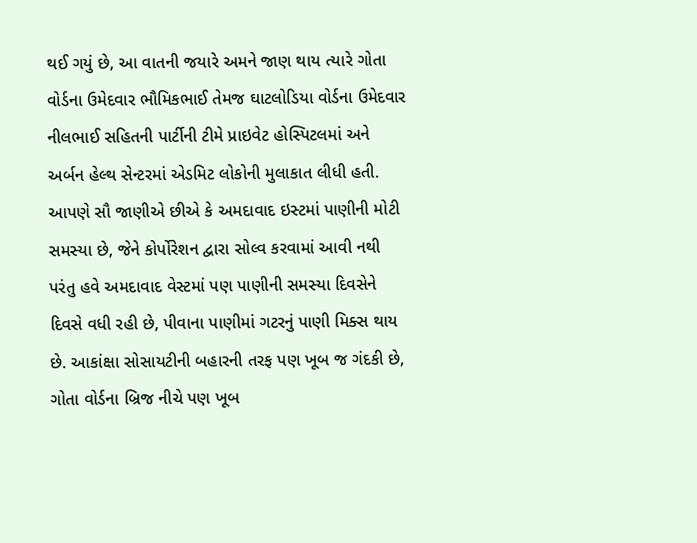થઈ ગયું છે, આ વાતની જયારે અમને જાણ થાય ત્યારે ગોતા વોર્ડના ઉમેદવાર ભૌમિકભાઈ તેમજ ઘાટલોડિયા વોર્ડના ઉમેદવાર નીલભાઈ સહિતની પાર્ટીની ટીમે પ્રાઇવેટ હોસ્પિટલમાં અને અર્બન હેલ્થ સેન્ટરમાં એડમિટ લોકોની મુલાકાત લીધી હતી. આપણે સૌ જાણીએ છીએ કે અમદાવાદ ઇસ્ટમાં પાણીની મોટી સમસ્યા છે, જેને કોર્પોરેશન દ્વારા સોલ્વ કરવામાં આવી નથી પરંતુ હવે અમદાવાદ વેસ્ટમાં પણ પાણીની સમસ્યા દિવસેને દિવસે વધી રહી છે, પીવાના પાણીમાં ગટરનું પાણી મિક્સ થાય છે. આકાંક્ષા સોસાયટીની બહારની તરફ પણ ખૂબ જ ગંદકી છે, ગોતા વોર્ડના બ્રિજ નીચે પણ ખૂબ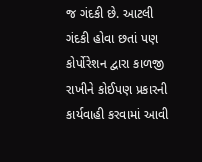જ ગંદકી છે. આટલી ગંદકી હોવા છતાં પણ કોર્પોરેશન દ્વારા કાળજી રાખીને કોઈપણ પ્રકારની કાર્યવાહી કરવામાં આવી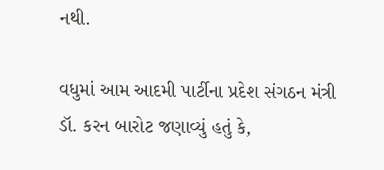નથી.

વધુમાં આમ આદમી પાર્ટીના પ્રદેશ સંગઠન મંત્રી ડૉ. કરન બારોટ જણાવ્યું હતું કે,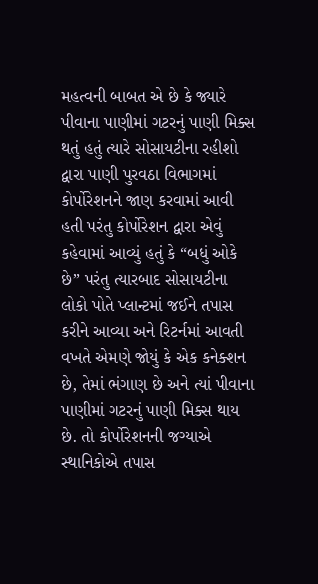મહત્વની બાબત એ છે કે જ્યારે પીવાના પાણીમાં ગટરનું પાણી મિક્સ થતું હતું ત્યારે સોસાયટીના રહીશો દ્વારા પાણી પુરવઠા વિભાગમાં કોર્પોરેશનને જાણ કરવામાં આવી હતી પરંતુ કોર્પોરેશન દ્વારા એવું કહેવામાં આવ્યું હતું કે “બધું ઓકે છે” પરંતુ ત્યારબાદ સોસાયટીના લોકો પોતે પ્લાન્ટમાં જઈને તપાસ કરીને આવ્યા અને રિટર્નમાં આવતી વખતે એમણે જોયું કે એક કનેક્શન છે, તેમાં ભંગાણ છે અને ત્યાં પીવાના પાણીમાં ગટરનું પાણી મિક્સ થાય છે. તો કોર્પોરેશનની જગ્યાએ સ્થાનિકોએ તપાસ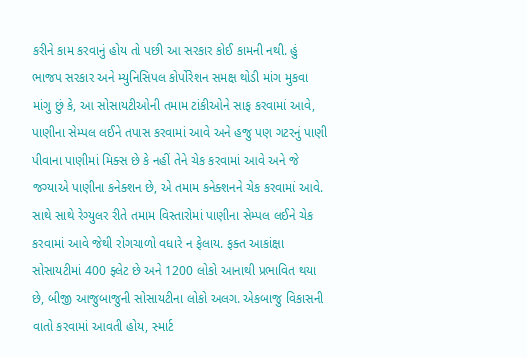કરીને કામ કરવાનું હોય તો પછી આ સરકાર કોઈ કામની નથી. હું ભાજપ સરકાર અને મ્યુનિસિપલ કોર્પોરેશન સમક્ષ થોડી માંગ મુકવા માંગુ છું કે, આ સોસાયટીઓની તમામ ટાંકીઓને સાફ કરવામાં આવે, પાણીના સેમ્પલ લઈને તપાસ કરવામાં આવે અને હજુ પણ ગટરનું પાણી પીવાના પાણીમાં મિક્સ છે કે નહીં તેને ચેક કરવામાં આવે અને જે જગ્યાએ પાણીના કનેક્શન છે, એ તમામ કનેક્શનને ચેક કરવામાં આવે. સાથે સાથે રેગ્યુલર રીતે તમામ વિસ્તારોમાં પાણીના સેમ્પલ લઈને ચેક કરવામાં આવે જેથી રોગચાળો વધારે ન ફેલાય. ફક્ત આકાંક્ષા સોસાયટીમાં 400 ફ્લેટ છે અને 1200 લોકો આનાથી પ્રભાવિત થયા છે, બીજી આજુબાજુની સોસાયટીના લોકો અલગ. એકબાજુ વિકાસની વાતો કરવામાં આવતી હોય, સ્માર્ટ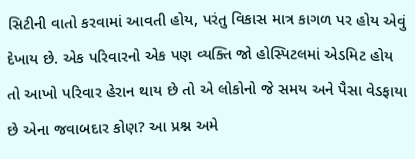સિટીની વાતો કરવામાં આવતી હોય, પરંતુ વિકાસ માત્ર કાગળ પર હોય એવું દેખાય છે. એક પરિવારનો એક પણ વ્યક્તિ જો હોસ્પિટલમાં એડમિટ હોય તો આખો પરિવાર હેરાન થાય છે તો એ લોકોનો જે સમય અને પૈસા વેડફાયા છે એના જવાબદાર કોણ? આ પ્રશ્ન અમે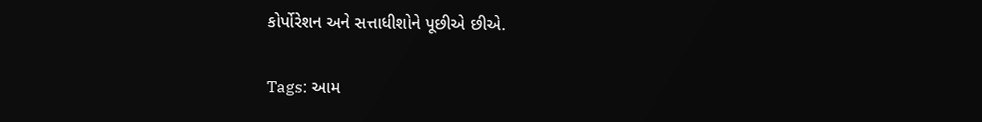કોર્પોરેશન અને સત્તાધીશોને પૂછીએ છીએ.

Tags: આમ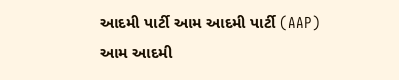આદમી પાર્ટી આમ આદમી પાર્ટી (AAP) આમ આદમી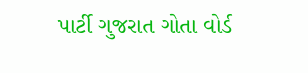પાર્ટી ગુજરાત ગોતા વોર્ડ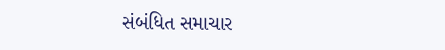સંબંધિત સમાચાર